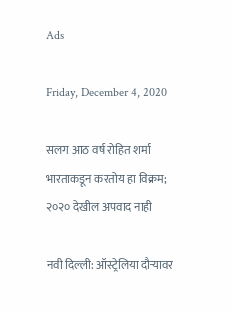Ads

Friday, December 4, 2020

सलग आठ वर्ष रोहित शर्मा भारताकडून करतोय हा विक्रम; २०२० देखील अपवाद नाही

नवी दिल्ली: ऑस्ट्रेलिया दौऱ्यावर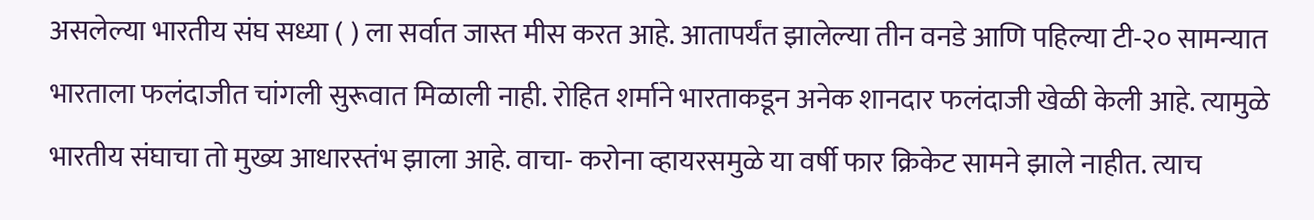असलेल्या भारतीय संघ सध्या ( ) ला सर्वात जास्त मीस करत आहे. आतापर्यंत झालेल्या तीन वनडे आणि पहिल्या टी-२० सामन्यात भारताला फलंदाजीत चांगली सुरूवात मिळाली नाही. रोहित शर्माने भारताकडून अनेक शानदार फलंदाजी खेळी केली आहे. त्यामुळे भारतीय संघाचा तो मुख्य आधारस्तंभ झाला आहे. वाचा- करोना व्हायरसमुळे या वर्षी फार क्रिकेट सामने झाले नाहीत. त्याच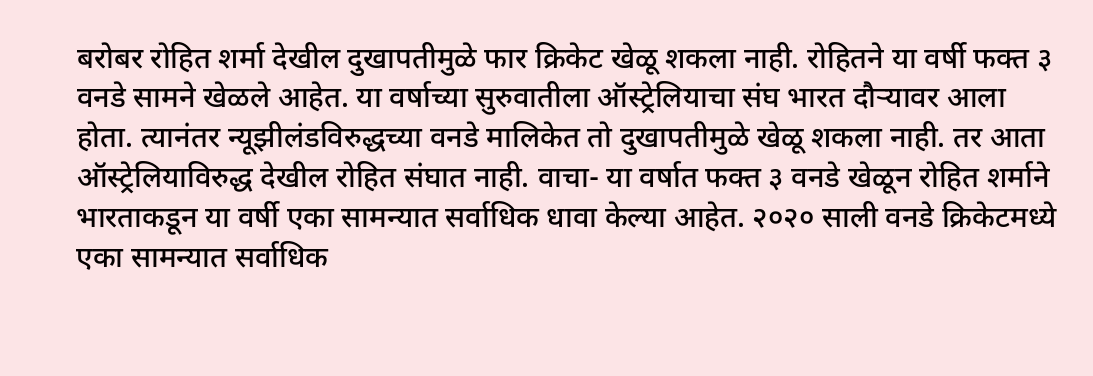बरोबर रोहित शर्मा देखील दुखापतीमुळे फार क्रिकेट खेळू शकला नाही. रोहितने या वर्षी फक्त ३ वनडे सामने खेळले आहेत. या वर्षाच्या सुरुवातीला ऑस्ट्रेलियाचा संघ भारत दौऱ्यावर आला होता. त्यानंतर न्यूझीलंडविरुद्धच्या वनडे मालिकेत तो दुखापतीमुळे खेळू शकला नाही. तर आता ऑस्ट्रेलियाविरुद्ध देखील रोहित संघात नाही. वाचा- या वर्षात फक्त ३ वनडे खेळून रोहित शर्माने भारताकडून या वर्षी एका सामन्यात सर्वाधिक धावा केल्या आहेत. २०२० साली वनडे क्रिकेटमध्ये एका सामन्यात सर्वाधिक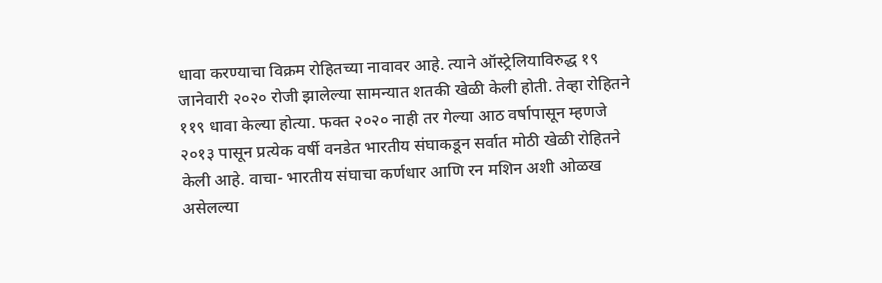धावा करण्याचा विक्रम रोहितच्या नावावर आहे. त्याने ऑस्ट्रेलियाविरुद्ध १९ जानेवारी २०२० रोजी झालेल्या सामन्यात शतकी खेळी केली होती. तेव्हा रोहितने ११९ धावा केल्या होत्या. फक्त २०२० नाही तर गेल्या आठ वर्षापासून म्हणजे २०१३ पासून प्रत्येक वर्षी वनडेत भारतीय संघाकडून सर्वात मोठी खेळी रोहितने केली आहे. वाचा- भारतीय संघाचा कर्णधार आणि रन मशिन अशी ओळख असेलल्या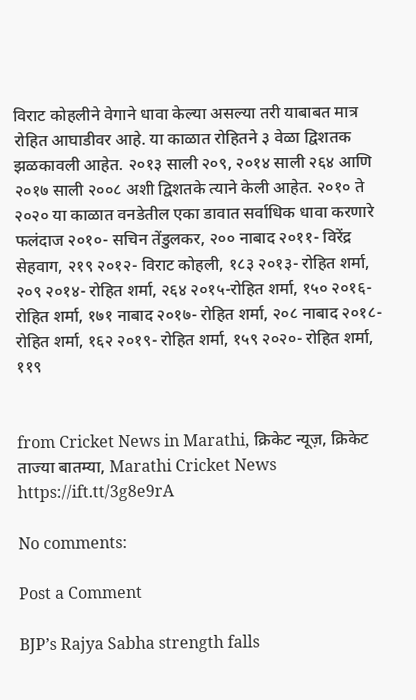विराट कोहलीने वेगाने धावा केल्या असल्या तरी याबाबत मात्र रोहित आघाडीवर आहे. या काळात रोहितने ३ वेळा द्विशतक झळकावली आहेत. २०१३ साली २०९, २०१४ साली २६४ आणि २०१७ साली २००८ अशी द्विशतके त्याने केली आहेत. २०१० ते २०२० या काळात वनडेतील एका डावात सर्वाधिक धावा करणारे फलंदाज २०१०- सचिन तेंडुलकर, २०० नाबाद २०११- विरेंद्र सेहवाग, २१९ २०१२- विराट कोहली, १८३ २०१३- रोहित शर्मा, २०९ २०१४- रोहित शर्मा, २६४ २०१५-रोहित शर्मा, १५० २०१६- रोहित शर्मा, १७१ नाबाद २०१७- रोहित शर्मा, २०८ नाबाद २०१८- रोहित शर्मा, १६२ २०१९- रोहित शर्मा, १५९ २०२०- रोहित शर्मा, ११९


from Cricket News in Marathi, क्रिकेट न्यूज़, क्रिकेट ताज्या बातम्या, Marathi Cricket News https://ift.tt/3g8e9rA

No comments:

Post a Comment

BJP’s Rajya Sabha strength falls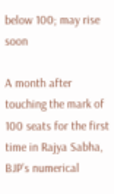below 100; may rise soon

A month after touching the mark of 100 seats for the first time in Rajya Sabha, BJP’s numerical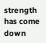strength has come down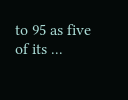to 95 as five of its ...